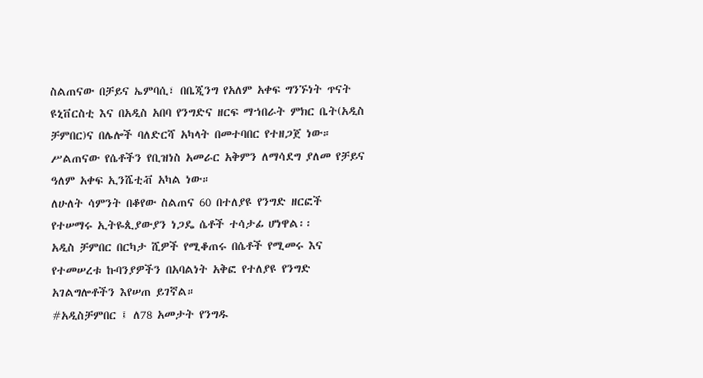ስልጠናው በቻይና ኤምባሲ፣ በቤጂንግ የአለም አቀፍ ግንኙነት ጥናት ዩኒቨርስቲ እና በአዲስ አበባ የንግድና ዘርፍ ማኀበራት ምክር ቤት(አዲስ ቻምበር)ና በሌሎች ባለድርሻ አካላት በመተባበር የተዘጋጀ ነው።
ሥልጠናው የሴቶችን የቢዝነስ አመራር አቅምን ለማሳደግ ያለመ የቻይና ዓለም አቀፍ ኢንሼቲቭ አካል ነው።
ለሁለት ሳምንት በቆየው ስልጠና 60 በተለያዩ የንግድ ዘርፎች የተሠማሩ ኢትዬጲያውያን ነጋዴ ሴቶች ተሳታፊ ሆነዋል፡፡
አዲስ ቻምበር በርካታ ሺዎች የሚቆጠሩ በሴቶች የሚመሩ እና የተመሠረቱ ኩባንያዎችን በአባልነት አቅፎ የተለያዩ የንግድ አገልግሎቶችን እየሠጠ ይገኛል።
#አዲስቻምበር ፤ ለ78 አመታት የንግዱ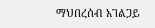ማህበረሰብ አገልጋይ